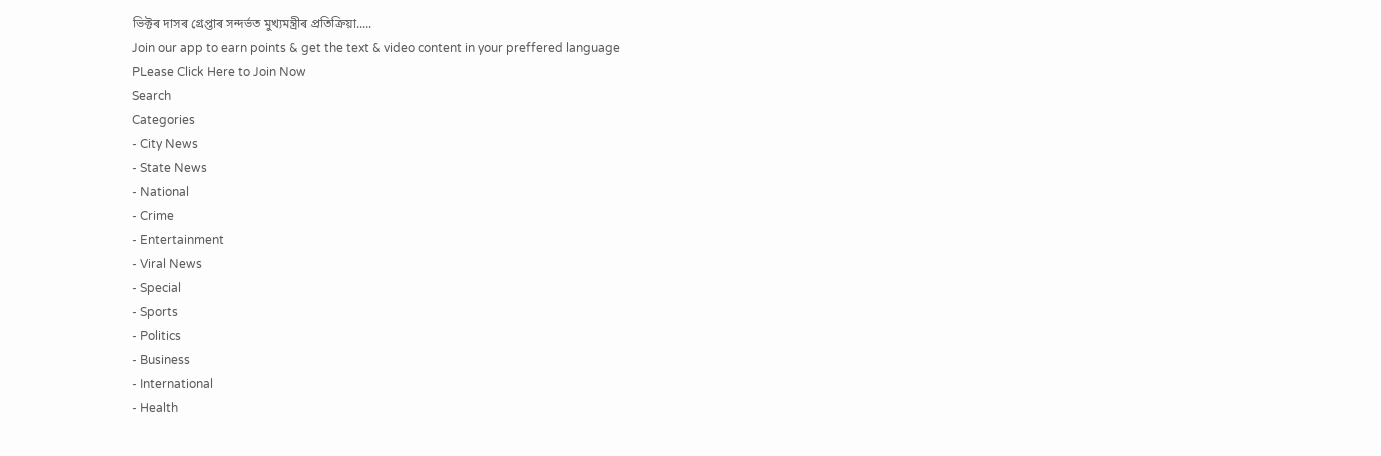ভিক্টৰ দাসৰ গ্ৰেপ্তাৰ সন্দৰ্ভত মুখ্যমন্ত্ৰীৰ প্ৰতিক্ৰিয়া.....
Join our app to earn points & get the text & video content in your preffered language
PLease Click Here to Join Now
Search
Categories
- City News
- State News
- National
- Crime
- Entertainment
- Viral News
- Special
- Sports
- Politics
- Business
- International
- Health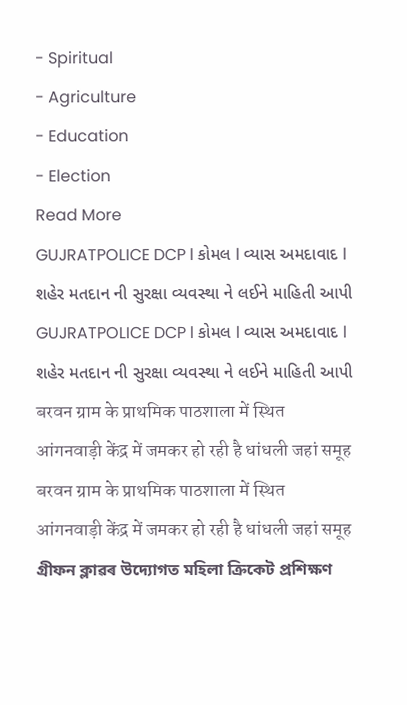- Spiritual
- Agriculture
- Education
- Election
Read More
GUJRATPOLICE DCP l કોમલ l વ્યાસ અમદાવાદ l શહેર મતદાન ની સુરક્ષા વ્યવસ્થા ને લઈને માહિતી આપી
GUJRATPOLICE DCP l કોમલ l વ્યાસ અમદાવાદ l શહેર મતદાન ની સુરક્ષા વ્યવસ્થા ને લઈને માહિતી આપી
बरवन ग्राम के प्राथमिक पाठशाला में स्थित आंगनवाड़ी केंद्र में जमकर हो रही है धांधली जहां समूह
बरवन ग्राम के प्राथमिक पाठशाला में स्थित आंगनवाड़ी केंद्र में जमकर हो रही है धांधली जहां समूह
গ্ৰীফন ক্লাৱৰ উদ্যোগত মহিলা ক্ৰিকেট প্ৰশিক্ষণ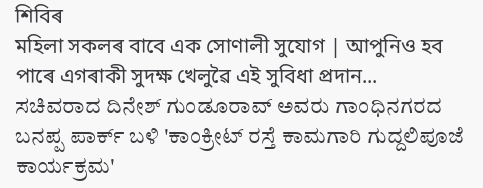শিবিৰ
মহিলা সকলৰ বাবে এক সোণালী সুযোগ | আপুনিও হব পাৰে এগৰাকী সুদক্ষ খেলুৱৈ এই সুবিধা প্ৰদান...
ಸಚಿವರಾದ ದಿನೇಶ್ ಗುಂಡೂರಾವ್ ಅವರು ಗಾಂಧಿನಗರದ ಬನಪ್ಪ ಪಾರ್ಕ್ ಬಳಿ 'ಕಾಂಕ್ರೀಟ್ ರಸ್ತೆ ಕಾಮಗಾರಿ ಗುದ್ದಲಿಪೂಜೆ ಕಾರ್ಯಕ್ರಮ'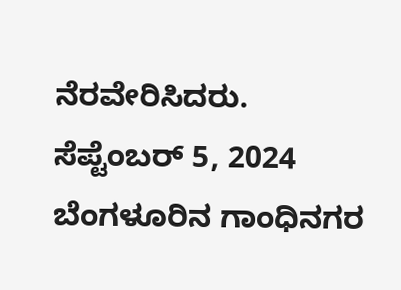ನೆರವೇರಿಸಿದರು.
ಸೆಪ್ಟೆಂಬರ್ 5, 2024
ಬೆಂಗಳೂರಿನ ಗಾಂಧಿನಗರ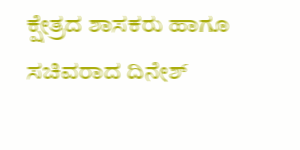ಕ್ಷೇತ್ರದ ಶಾಸಕರು ಹಾಗೂ ಸಚಿವರಾದ ದಿನೇಶ್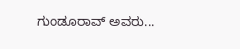ಗುಂಡೂರಾವ್ ಅವರು...